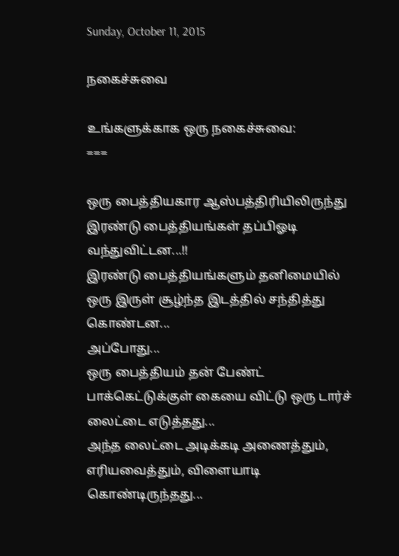Sunday, October 11, 2015

நகைச்சுவை

உங்களுக்காக ஒரு நகைச்சுவை:
===

ஒரு பைத்தியகார ஆஸ்பத்திரியிலிருந்து இரண்டு பைத்தியங்கள் தப்பிஓடி  வந்துவிட்டன...!!
இரண்டு பைத்தியங்களும் தனிமையில் ஒரு இருள் சூழ்ந்த இடத்தில் சந்தித்து கொண்டன...
அப்போது...
ஒரு பைத்தியம் தன் பேண்ட் பாக்கெட்டுக்குள் கையை விட்டு ஒரு டார்ச் லைட்டை எடுத்தது...
அந்த லைட்டை அடிக்கடி அணைத்தும், எரியவைத்தும், விளையாடி கொண்டிருந்தது...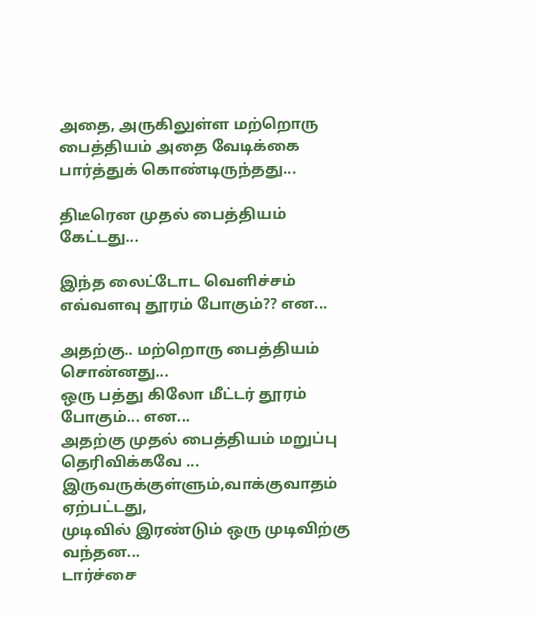அதை, அருகிலுள்ள மற்றொரு பைத்தியம் அதை வேடிக்கை பார்த்துக் கொண்டிருந்தது...

திடீரென முதல் பைத்தியம் கேட்டது...

இந்த லைட்டோட வெளிச்சம் எவ்வளவு தூரம் போகும்?? என...

அதற்கு.. மற்றொரு பைத்தியம் சொன்னது...
ஒரு பத்து கிலோ மீட்டர் தூரம் போகும்... என...
அதற்கு முதல் பைத்தியம் மறுப்பு தெரிவிக்கவே ...
இருவருக்குள்ளும்,வாக்குவாதம் ஏற்பட்டது,
முடிவில் இரண்டும் ஒரு முடிவிற்கு வந்தன...
டார்ச்சை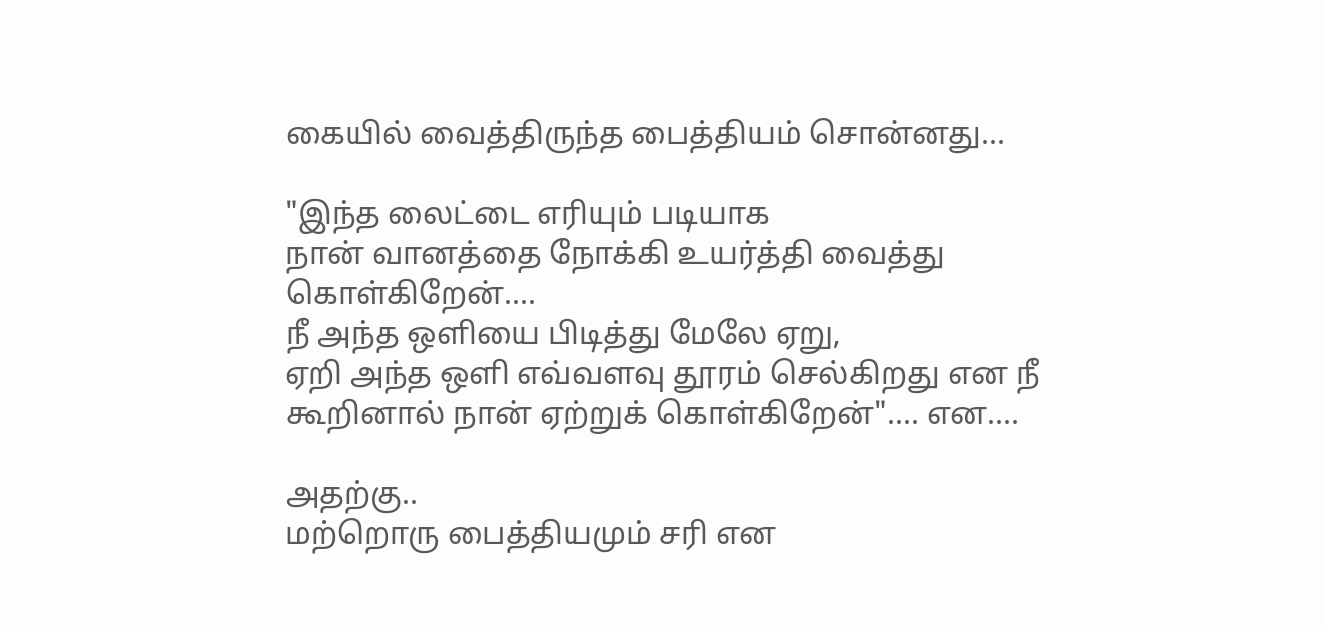கையில் வைத்திருந்த பைத்தியம் சொன்னது...

"இந்த லைட்டை எரியும் படியாக
நான் வானத்தை நோக்கி உயர்த்தி வைத்து கொள்கிறேன்....
நீ அந்த ஒளியை பிடித்து மேலே ஏறு,
ஏறி அந்த ஒளி எவ்வளவு தூரம் செல்கிறது என நீ கூறினால் நான் ஏற்றுக் கொள்கிறேன்".... என....

அதற்கு..
மற்றொரு பைத்தியமும் சரி என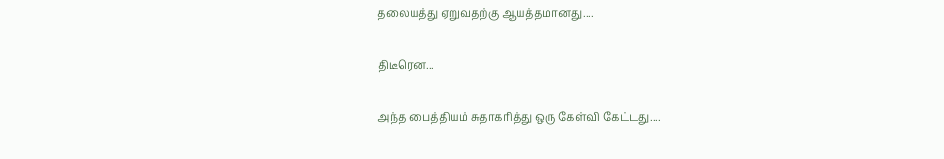தலையத்து ஏறுவதற்கு ஆயத்தமானது....

திடீரென...

அந்த பைத்தியம் சுதாகரித்து ஒரு கேள்வி கேட்டது....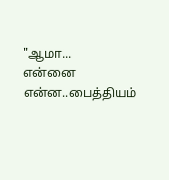"ஆமா...
என்னை என்ன..பைத்தியம்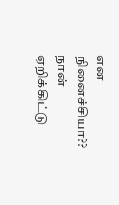என நினைச்சியா??
நான் ஏறிக்கிட்டு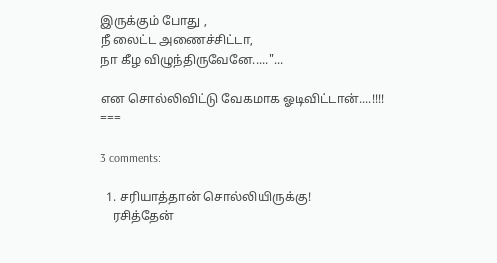இருக்கும் போது ,
நீ லைட்ட அணைச்சிட்டா,
நா கீழ விழுந்திருவேனே....."...

என சொல்லிவிட்டு வேகமாக ஓடிவிட்டான்....!!!!
===

3 comments:

  1. சரியாத்தான் சொல்லியிருக்கு!
    ரசித்தேன்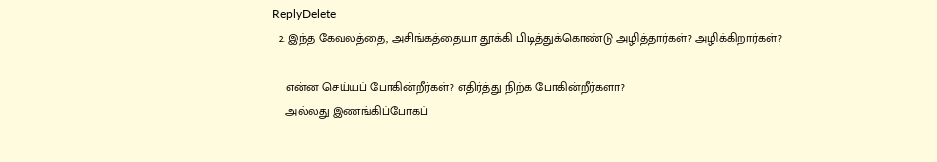ReplyDelete
  2. இந்த கேவலத்தை, அசிங்கத்தையா தூக்கி பிடித்துக்கொண்டு அழித்தார்கள்? அழிக்கிறார்கள்?

    என்ன செய்யப் போகின்றீர்கள்? எதிர்த்து நிற்க போகின்றீர்களா?
    அல்லது இணங்கிப்போகப்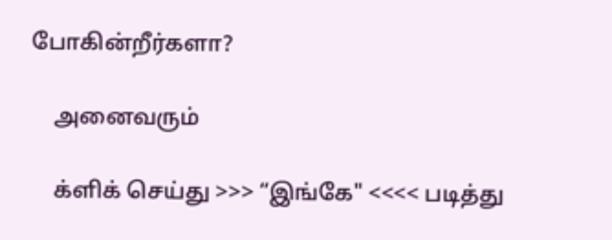போகின்றீர்களா?

    அனைவரும்

    க்ளிக் செய்து >>> “இங்கே" <<<< படித்து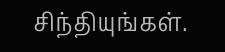சிந்தியுங்கள்.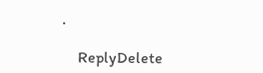.

    ReplyDelete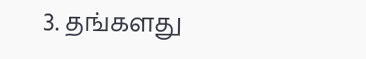3. தங்களது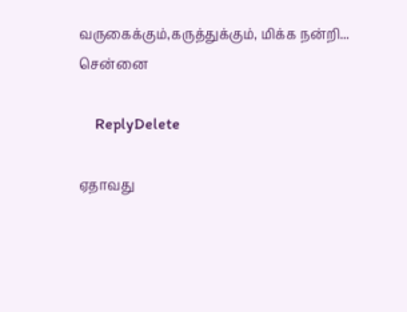வருகைக்கும்,கருத்துக்கும், மிக்க நன்றி... சென்னை

    ReplyDelete

ஏதாவது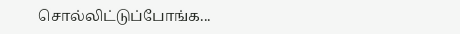சொல்லிட்டுப்போங்க...